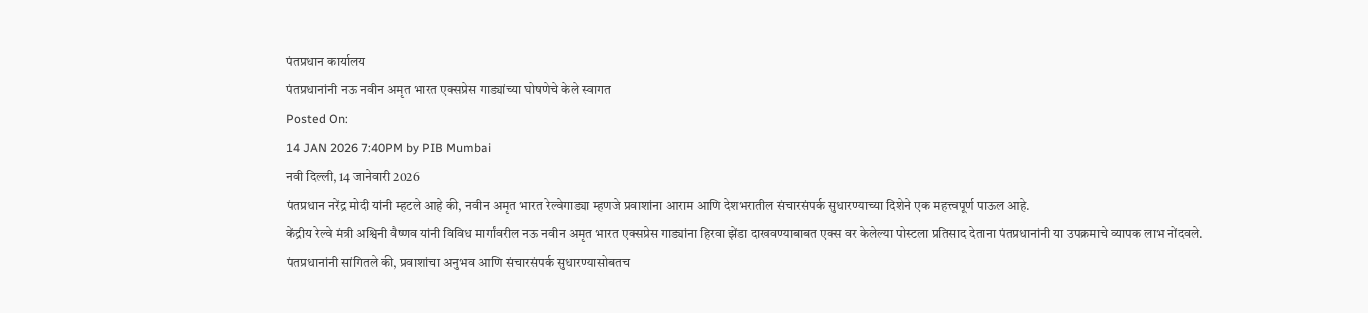पंतप्रधान कार्यालय
पंतप्रधानांनी नऊ नवीन अमृत भारत एक्सप्रेस गाड्यांच्या घोषणेचे केले स्वागत
Posted On:
14 JAN 2026 7:40PM by PIB Mumbai
नवी दिल्ली, 14 जानेवारी 2026
पंतप्रधान नरेंद्र मोदी यांनी म्हटले आहे की, नवीन अमृत भारत रेल्वेगाड्या म्हणजे प्रवाशांना आराम आणि देशभरातील संचारसंपर्क सुधारण्याच्या दिशेने एक महत्त्वपूर्ण पाऊल आहे.
केंद्रीय रेल्वे मंत्री अश्विनी वैष्णव यांनी विविध मार्गांवरील नऊ नवीन अमृत भारत एक्सप्रेस गाड्यांना हिरवा झेंडा दाखवण्याबाबत एक्स वर केलेल्या पोस्टला प्रतिसाद देताना पंतप्रधानांनी या उपक्रमाचे व्यापक लाभ नोंदवले.
पंतप्रधानांनी सांगितले की, प्रवाशांचा अनुभव आणि संचारसंपर्क सुधारण्यासोबतच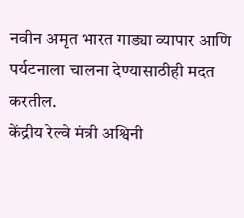नवीन अमृत भारत गाड्या व्यापार आणि पर्यटनाला चालना देण्यासाठीही मदत करतील.
केंद्रीय रेल्वे मंत्री अश्विनी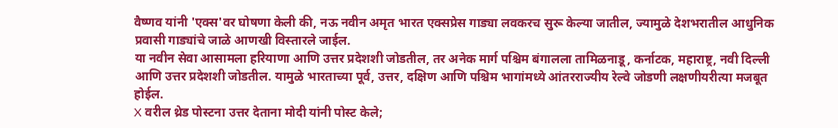वैष्णव यांनी 'एक्स'वर घोषणा केली की, नऊ नवीन अमृत भारत एक्सप्रेस गाड्या लवकरच सुरू केल्या जातील, ज्यामुळे देशभरातील आधुनिक प्रवासी गाड्यांचे जाळे आणखी विस्तारले जाईल.
या नवीन सेवा आसामला हरियाणा आणि उत्तर प्रदेशशी जोडतील, तर अनेक मार्ग पश्चिम बंगालला तामिळनाडू, कर्नाटक, महाराष्ट्र, नवी दिल्ली आणि उत्तर प्रदेशशी जोडतील. यामुळे भारताच्या पूर्व, उत्तर, दक्षिण आणि पश्चिम भागांमध्ये आंतरराज्यीय रेल्वे जोडणी लक्षणीयरीत्या मजबूत होईल.
X वरील थ्रेड पोस्टना उत्तर देताना मोदी यांनी पोस्ट केले;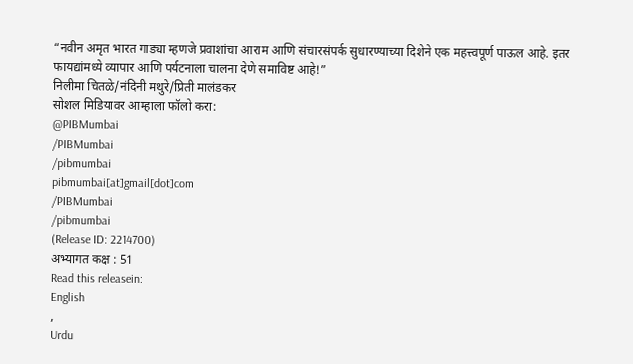“नवीन अमृत भारत गाड्या म्हणजे प्रवाशांचा आराम आणि संचारसंपर्क सुधारण्याच्या दिशेने एक महत्त्वपूर्ण पाऊल आहे. इतर फायद्यांमध्ये व्यापार आणि पर्यटनाला चालना देणे समाविष्ट आहे!”
निलीमा चितळे/नंदिनी मथुरे/प्रिती मालंडकर
सोशल मिडियावर आम्हाला फॉलो करा:
@PIBMumbai
/PIBMumbai
/pibmumbai
pibmumbai[at]gmail[dot]com
/PIBMumbai
/pibmumbai
(Release ID: 2214700)
अभ्यागत कक्ष : 51
Read this releasein:
English
,
Urdu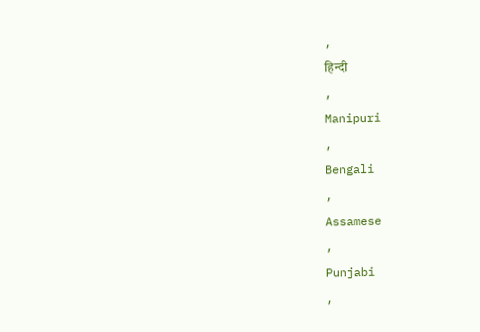,
हिन्दी
,
Manipuri
,
Bengali
,
Assamese
,
Punjabi
,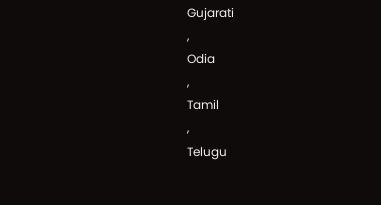Gujarati
,
Odia
,
Tamil
,
Telugu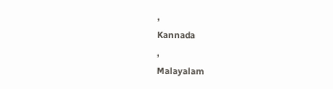,
Kannada
,
Malayalam